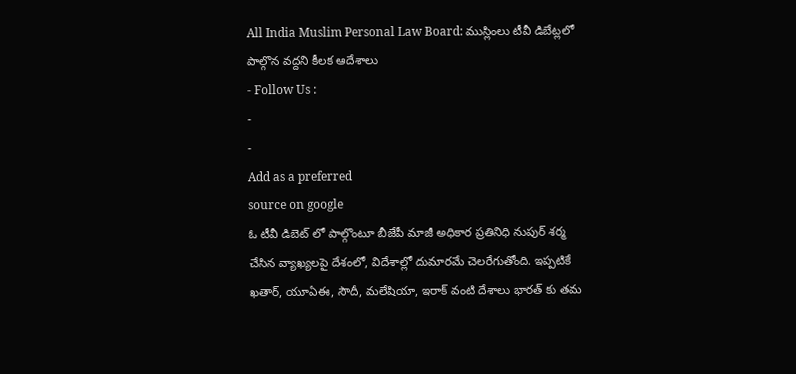All India Muslim Personal Law Board: ముస్లింలు టీవీ డిబేట్లలో పాల్గొన వద్దని కీలక ఆదేశాలు
- Follow Us :
-
-
Add as a preferred
source on google
ఓ టీవీ డిబెట్ లో పాల్గొంటూ బీజేపీ మాజీ అధికార ప్రతినిధి నుపుర్ శర్మ చేసిన వ్యాఖ్యలపై దేశంలో, విదేశాల్లో దుమారమే చెలరేగుతోంది. ఇప్పటికే ఖతార్, యూఏఈ, సౌదీ, మలేషియా, ఇరాక్ వంటి దేశాలు భారత్ కు తమ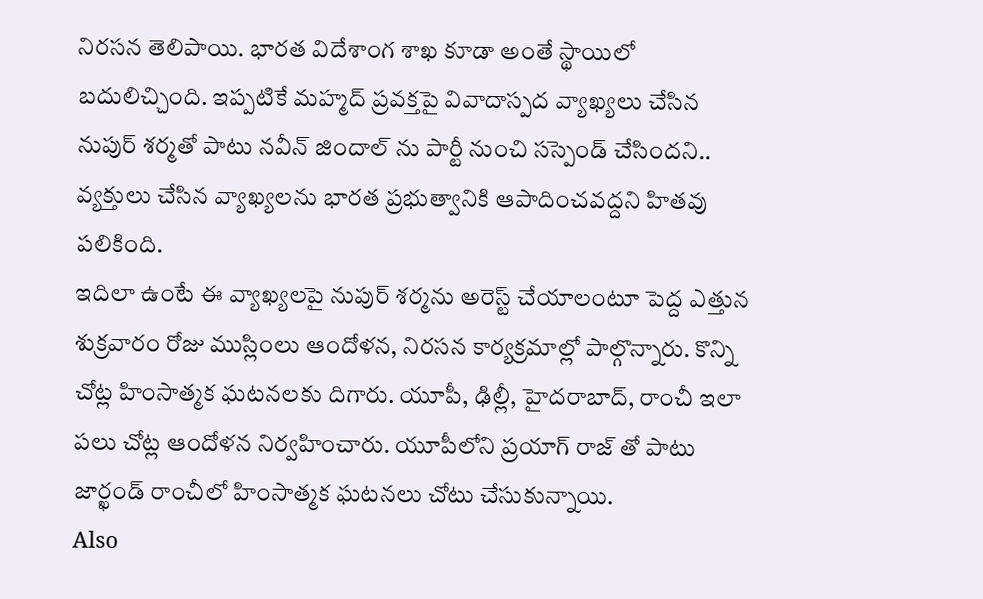నిరసన తెలిపాయి. భారత విదేశాంగ శాఖ కూడా అంతే స్థాయిలో బదులిచ్చింది. ఇప్పటికే మహ్మద్ ప్రవక్తపై వివాదాస్పద వ్యాఖ్యలు చేసిన నుపుర్ శర్మతో పాటు నవీన్ జిందాల్ ను పార్టీ నుంచి సస్పెండ్ చేసిందని.. వ్యక్తులు చేసిన వ్యాఖ్యలను భారత ప్రభుత్వానికి ఆపాదించవద్దని హితవు పలికింది.
ఇదిలా ఉంటే ఈ వ్యాఖ్యలపై నుపుర్ శర్మను అరెస్ట్ చేయాలంటూ పెద్ద ఎత్తున శుక్రవారం రోజు ముస్లింలు ఆందోళన, నిరసన కార్యక్రమాల్లో పాల్గొన్నారు. కొన్ని చోట్ల హింసాత్మక ఘటనలకు దిగారు. యూపీ, ఢిల్లీ, హైదరాబాద్, రాంచీ ఇలా పలు చోట్ల ఆందోళన నిర్వహించారు. యూపీలోని ప్రయాగ్ రాజ్ తో పాటు జార్ఖండ్ రాంచీలో హింసాత్మక ఘటనలు చోటు చేసుకున్నాయి.
Also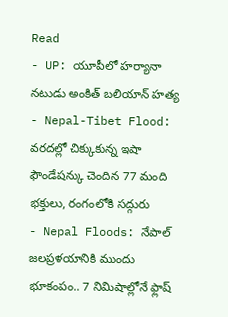Read
- UP: యూపీలో హర్యానా నటుడు అంకిత్ బలియాన్ హత్య
- Nepal-Tibet Flood: వరదల్లో చిక్కుకున్న ఇషా ఫౌండేషన్కు చెందిన 77 మంది భక్తులు, రంగంలోకి సద్గురు
- Nepal Floods: నేపాల్ జలప్రళయానికి ముందు భూకంపం.. 7 నిమిషాల్లోనే ఫ్లాష్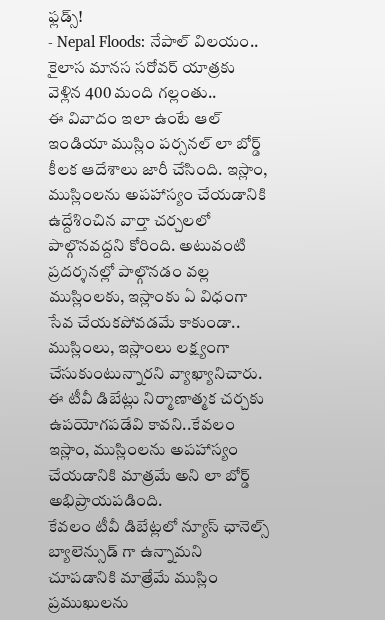ఫ్లడ్స్!
- Nepal Floods: నేపాల్ విలయం.. కైలాస మానస సరోవర్ యాత్రకు వెళ్లిన 400 మంది గల్లంతు..
ఈ వివాదం ఇలా ఉంటే ఆల్ ఇండియా ముస్లిం పర్సనల్ లా బోర్డ్ కీలక ఆదేశాలు జారీ చేసింది. ఇస్లాం, ముస్లింలను అపహాస్యం చేయడానికి ఉద్దేశించిన వార్తా చర్చలలో పాల్గొనవద్దని కోరింది. అటువంటి ప్రదర్శనల్లో పాల్గొనడం వల్ల ముస్లింలకు, ఇస్లాంకు ఏ విధంగా సేవ చేయకపోవడమే కాకుండా.. ముస్లింలు, ఇస్లాంలు లక్ష్యంగా చేసుకుంటున్నారని వ్యాఖ్యానిచారు. ఈ టీవీ డిబేట్లు నిర్మాణాత్మక చర్చకు ఉపయోగపడేవి కావని..కేవలం ఇస్లాం, ముస్లింలను అపహాస్యం చేయడానికి మాత్రమే అని లా బోర్డ్ అభిప్రాయపడింది.
కేవలం టీవీ డిబేట్లలో న్యూస్ ఛానెల్స్ బ్యాలెన్సుడ్ గా ఉన్నామని చూపడానికి మాత్రేమే ముస్లిం ప్రముఖులను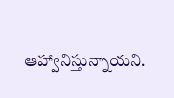ఆహ్వానిస్తున్నాయని.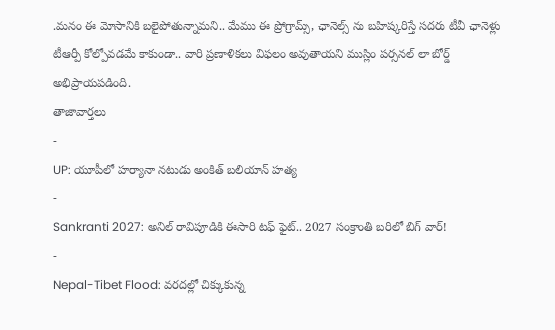.మనం ఈ మోసానికి బలైపోతున్నామని.. మేము ఈ ప్రోగ్రామ్స్, ఛానెల్స్ ను బహిష్కరిస్తే సదరు టీవీ ఛానెళ్లు టీఆర్పీ కోల్పోవడమే కాకుండా.. వారి ప్రణాళికలు విఫలం అవుతాయని ముస్లిం పర్సనల్ లా బోర్డ్ అభిప్రాయపడింది.
తాజావార్తలు
-
UP: యూపీలో హర్యానా నటుడు అంకిత్ బలియాన్ హత్య
-
Sankranti 2027: అనిల్ రావిపూడికి ఈసారి టఫ్ ఫైట్.. 2027 సంక్రాంతి బరిలో బిగ్ వార్!
-
Nepal-Tibet Flood: వరదల్లో చిక్కుకున్న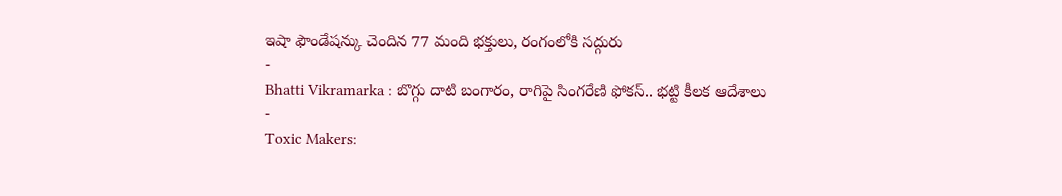ఇషా ఫౌండేషన్కు చెందిన 77 మంది భక్తులు, రంగంలోకి సద్గురు
-
Bhatti Vikramarka : బొగ్గు దాటి బంగారం, రాగిపై సింగరేణి ఫోకస్.. భట్టి కీలక ఆదేశాలు
-
Toxic Makers: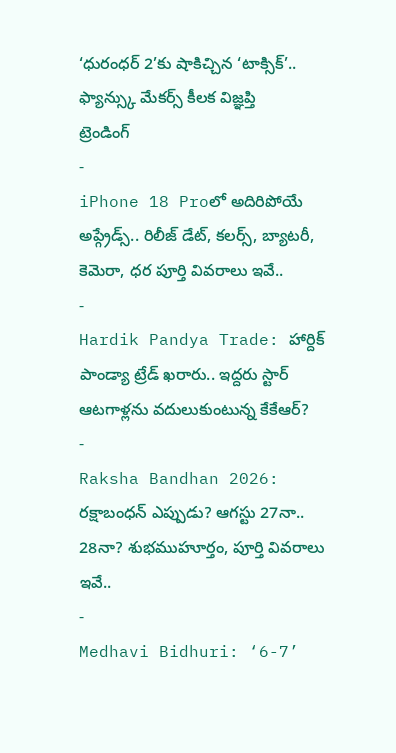‘ధురంధర్ 2’కు షాకిచ్చిన ‘టాక్సిక్’.. ఫ్యాన్స్కు మేకర్స్ కీలక విజ్ఞప్తి
ట్రెండింగ్
-
iPhone 18 Proలో అదిరిపోయే అప్గ్రేడ్స్.. రిలీజ్ డేట్, కలర్స్, బ్యాటరీ, కెమెరా, ధర పూర్తి వివరాలు ఇవే..
-
Hardik Pandya Trade: హార్దిక్ పాండ్యా ట్రేడ్ ఖరారు.. ఇద్దరు స్టార్ ఆటగాళ్లను వదులుకుంటున్న కేకేఆర్?
-
Raksha Bandhan 2026: రక్షాబంధన్ ఎప్పుడు? ఆగస్టు 27నా.. 28నా? శుభముహూర్తం, పూర్తి వివరాలు ఇవే..
-
Medhavi Bidhuri: ‘6-7’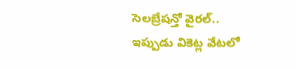సెలబ్రేషన్తో వైరల్.. ఇప్పుడు వికెట్ల వేటలో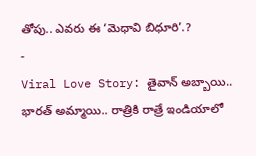తోపు.. ఎవరు ఈ ‘మెధావి బిధూరి’.?
-
Viral Love Story: తైవాన్ అబ్బాయి.. భారత్ అమ్మాయి.. రాత్రికి రాత్రే ఇండియాలో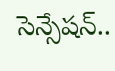సెన్సేషన్..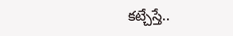కట్చేస్తే..